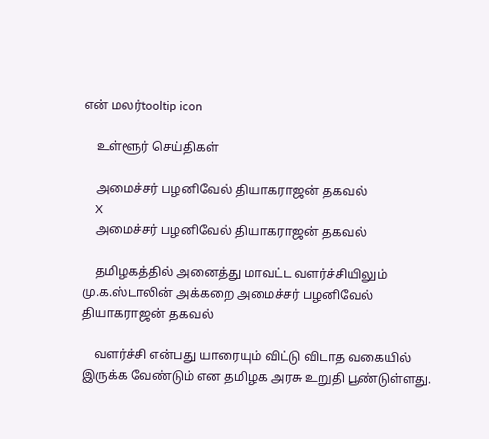என் மலர்tooltip icon

    உள்ளூர் செய்திகள்

    அமைச்சர் பழனிவேல் தியாகராஜன் தகவல்
    X
    அமைச்சர் பழனிவேல் தியாகராஜன் தகவல்

    தமிழகத்தில் அனைத்து மாவட்ட வளர்ச்சியிலும் மு.க.ஸ்டாலின் அக்கறை அமைச்சர் பழனிவேல் தியாகராஜன் தகவல்

    வளர்ச்சி என்பது யாரையும் விட்டு விடாத வகையில் இருக்க வேண்டும் என தமிழக அரசு உறுதி பூண்டுள்ளது.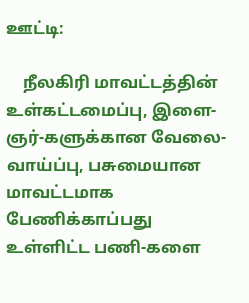ஊட்டி:

    நீலகிரி மாவட்டத்தின் உள்கட்டமைப்பு, இளை-ஞர்-களுக்கான வேலை-வாய்ப்பு, பசுமையான மாவட்டமாக பேணிக்காப்பது உள்ளிட்ட பணி-களை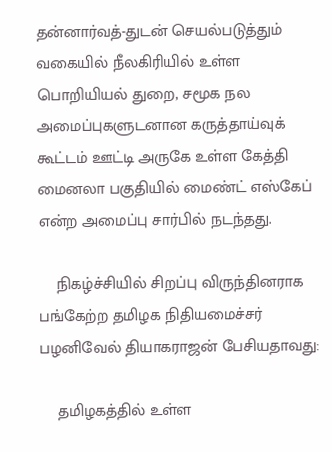தன்னார்வத்-துடன் செயல்படுத்தும் வகையில் நீலகிரியில் உள்ள பொறியியல் துறை, சமூக நல அமைப்புகளுடனான கருத்தாய்வுக் கூட்டம் ஊட்டி அருகே உள்ள கேத்தி மைனலா பகுதியில் மைண்ட் எஸ்கேப் என்ற அமைப்பு சார்பில் நடந்தது.

    நிகழ்ச்சியில் சிறப்பு விருந்தினராக பங்கேற்ற தமிழக நிதியமைச்சர் பழனிவேல் தியாகராஜன் பேசியதாவது:

    தமிழகத்தில் உள்ள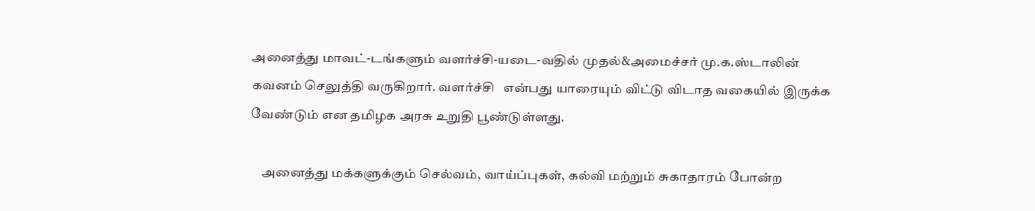அனைத்து மாவட்-டங்களும் வளர்ச்சி-யடை-வதில் முதல்&அமைச்சர் மு.க.ஸ்டாலின் கவனம் செலுத்தி வருகிறார். வளர்ச்சி   என்பது யாரையும் விட்டு விடாத வகையில் இருக்க வேண்டும் என தமிழக அரசு உறுதி பூண்டுள்ளது.

    அனைத்து மக்களுக்கும் செல்வம், வாய்ப்புகள், கல்வி மற்றும் சுகாதாரம் போன்ற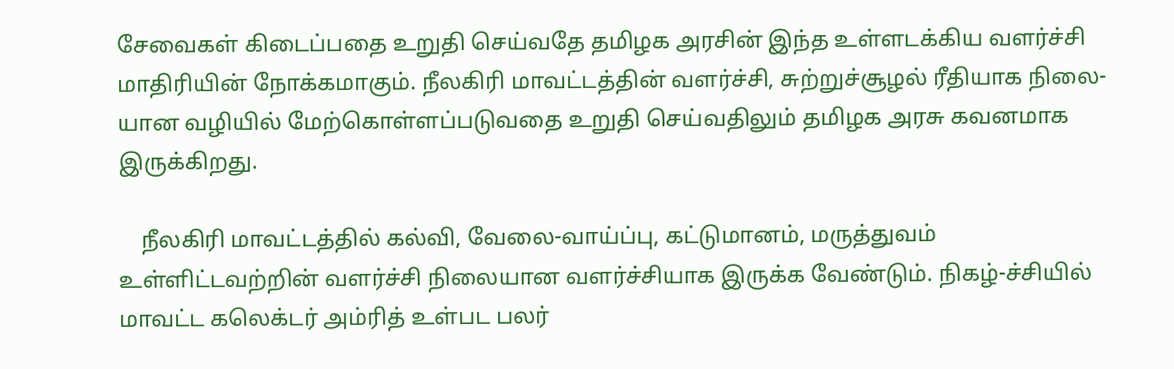சேவைகள் கிடைப்பதை உறுதி செய்வதே தமிழக அரசின் இந்த உள்ளடக்கிய வளர்ச்சி மாதிரியின் நோக்கமாகும். நீலகிரி மாவட்டத்தின் வளர்ச்சி, சுற்றுச்சூழல் ரீதியாக நிலை-யான வழியில் மேற்கொள்ளப்படுவதை உறுதி செய்வதிலும் தமிழக அரசு கவனமாக இருக்கிறது.

    நீலகிரி மாவட்டத்தில் கல்வி, வேலை-வாய்ப்பு, கட்டுமானம், மருத்துவம் உள்ளிட்டவற்றின் வளர்ச்சி நிலையான வளர்ச்சியாக இருக்க வேண்டும். நிகழ்-ச்சியில் மாவட்ட கலெக்டர் அம்ரித் உள்பட பலர்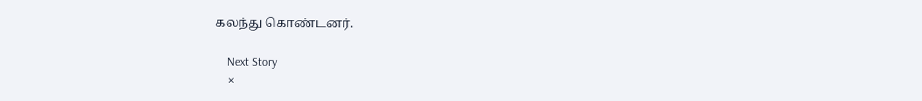கலந்து கொண்டனர்.

    Next Story
    ×